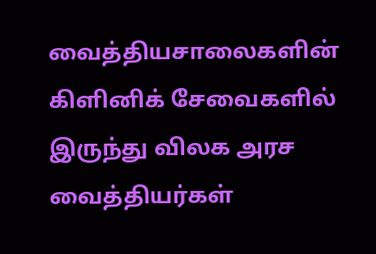வைத்தியசாலைகளின் கிளினிக் சேவைகளில் இருந்து விலக அரச வைத்தியர்கள்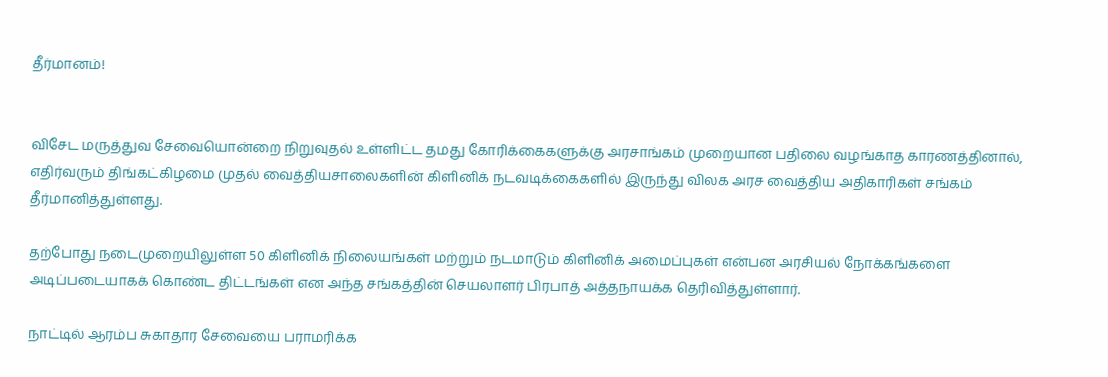தீர்மானம்!


விசேட மருத்துவ சேவையொன்றை நிறுவுதல் உள்ளிட்ட தமது கோரிக்கைகளுக்கு அரசாங்கம் முறையான பதிலை வழங்காத காரணத்தினால், எதிர்வரும் திங்கட்கிழமை முதல் வைத்தியசாலைகளின் கிளினிக் நடவடிக்கைகளில் இருந்து விலக அரச வைத்திய அதிகாரிகள் சங்கம் தீர்மானித்துள்ளது.

தற்போது நடைமுறையிலுள்ள 50 கிளினிக் நிலையங்கள் மற்றும் நடமாடும் கிளினிக் அமைப்புகள் என்பன அரசியல் நோக்கங்களை அடிப்படையாகக் கொண்ட திட்டங்கள் என அந்த சங்கத்தின் செயலாளர் பிரபாத் அத்தநாயக்க தெரிவித்துள்ளார்.

நாட்டில் ஆரம்ப சுகாதார சேவையை பராமரிக்க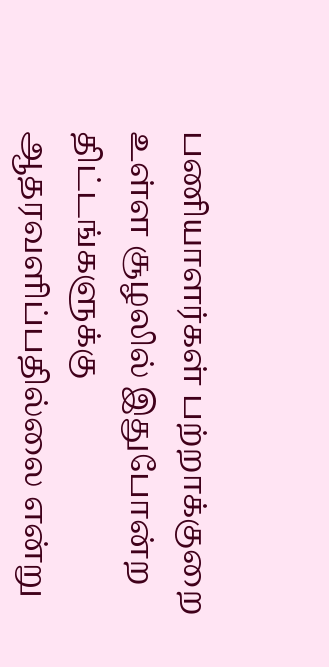பணியாளர்கள் பற்றாக்குறை உள்ள சூழலில் இதுபோன்ற திட்டங்களுக்கு ஆதரவளிப்பதில்லை என்று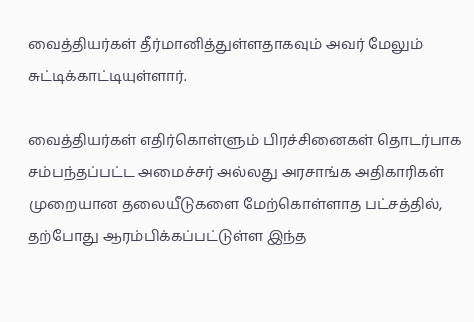வைத்தியர்கள் தீர்மானித்துள்ளதாகவும் அவர் மேலும் சுட்டிக்காட்டியுள்ளார்.

வைத்தியர்கள் எதிர்கொள்ளும் பிரச்சினைகள் தொடர்பாக சம்பந்தப்பட்ட அமைச்சர் அல்லது அரசாங்க அதிகாரிகள் முறையான தலையீடுகளை மேற்கொள்ளாத பட்சத்தில், தற்போது ஆரம்பிக்கப்பட்டுள்ள இந்த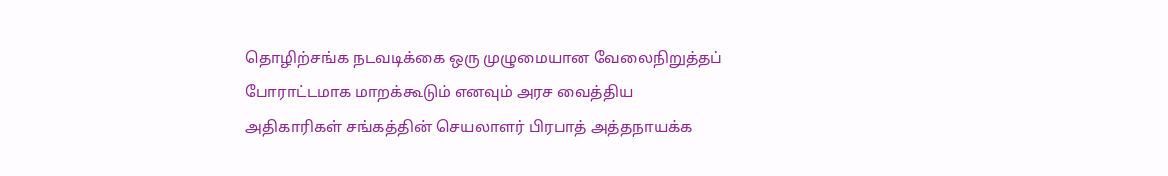தொழிற்சங்க நடவடிக்கை ஒரு முழுமையான வேலைநிறுத்தப் போராட்டமாக மாறக்கூடும் எனவும் அரச வைத்திய அதிகாரிகள் சங்கத்தின் செயலாளர் பிரபாத் அத்தநாயக்க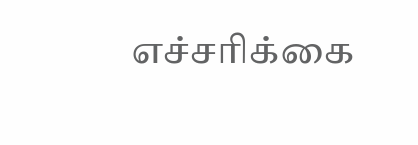எச்சரிக்கை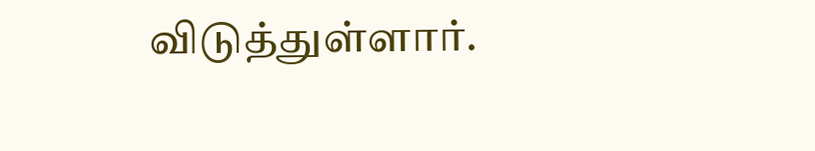விடுத்துள்ளார்.